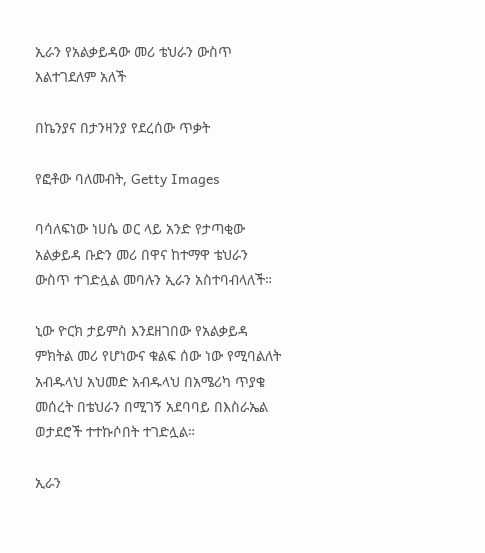ኢራን የአልቃይዳው መሪ ቴህራን ውስጥ አልተገደለም አለች

በኬንያና በታንዛንያ የደረሰው ጥቃት

የፎቶው ባለመብት, Getty Images

ባሳለፍነው ነሀሴ ወር ላይ አንድ የታጣቂው አልቃይዳ ቡድን መሪ በዋና ከተማዋ ቴህራን ውስጥ ተገድሏል መባሉን ኢራን አስተባብላለች።

ኒው ዮርክ ታይምስ እንደዘገበው የአልቃይዳ ምክትል መሪ የሆነውና ቁልፍ ሰው ነው የሚባልለት አብዱላህ አህመድ አብዱላህ በአሜሪካ ጥያቄ መሰረት በቴህራን በሚገኝ አደባባይ በእስራኤል ወታደሮች ተተኩሶበት ተገድሏል።

ኢራን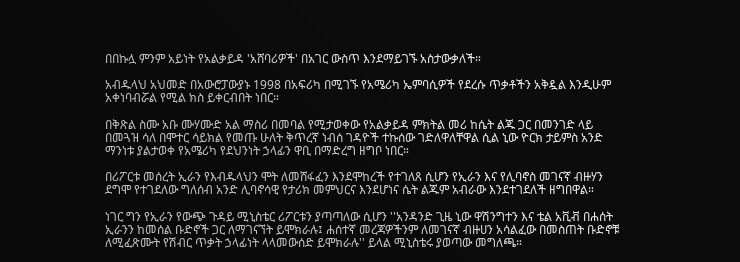በበኩሏ ምንም አይነት የአልቃይዳ 'አሸባሪዎች' በአገር ውስጥ እንደማይገኙ አስታውቃለች።

አብዱላህ አህመድ በአውሮፓውያኑ 1998 በአፍሪካ በሚገኙ የአሜሪካ ኤምባሲዎች የደረሱ ጥቃቶችን አቅዷል እንዲሁም አቀነባብሯል የሚል ክስ ይቀርብበት ነበር።

በቅጽል ስሙ አቡ ሙሃሙድ አል ማስሪ በመባል የሚታወቀው የአልቃይዳ ምክትል መሪ ከሴት ልጁ ጋር በመንገድ ላይ በመጓዝ ሳለ በሞተር ሳይክል የመጡ ሁለት ቅጥረኛ ነብሰ ገዳዮች ተኩሰው ገድለዋለቸዋል ሲል ኒው ዮርክ ታይምስ አንድ ማንነቱ ያልታወቀ የአሜሪካ የደህንነት ኃላፊን ዋቢ በማድረግ ዘግቦ ነበር።

በሪፖርቱ መሰረት ኢራን የእብዱላህን ሞት ለመሸፋፈን እንደሞከረች የተገለጸ ሲሆን የኢራን እና የሊባኖስ መገናኛ ብዙሃን ደግሞ የተገደለው ግለሰብ አንድ ሊባኖሳዊ የታሪክ መምህርና እንደሆነና ሴት ልጁም አብራው እንደተገደለች ዘግበዋል።

ነገር ግን የኢራን የውጭ ጉዳይ ሚኒስቴር ሪፖርቱን ያጣጣለው ሲሆን ''አንዳንድ ጊዜ ኒው ዋሽንግተን እና ቴል አቪቭ በሐሰት ኢራንን ከመሰል ቡድኖች ጋር ለማገናኘት ይሞክራሉ፤ ሐሰተኛ መረጃዎችንም ለመገናኛ ብዙሀን አሳልፈው በመስጠት ቡድኖቹ ለሚፈጽሙት የሽብር ጥቃት ኃላፊነት ላላመውሰድ ይሞክራሉ'' ይላል ሚኒስቴሩ ያወጣው መግለጫ።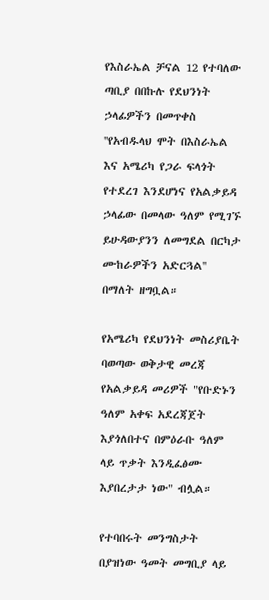የእስራኤል ቻናል 12 የተባለው ጣቢያ በበኩሉ የደህንነት ኃላፊዎችን በመጥቀስ ''የአብዱላህ ሞት በእስራኤል እና አሜሪካ የጋራ ፍላጎት የተደረገ እንደሆነና የአልቃይዳ ኃላፊው በመላው ዓለም የሚገኙ ይሁዳውያንን ለመግደል በርካታ ሙከራዎችን አድርጓል'' በማለት ዘግቧል።

የአሜሪካ የደህንነት መስሪያቤት ባወጣው ወቅታዊ መረጃ የአልቃይዳ መሪዎች "የቡድኑን ዓለም አቀፍ አደረጃጀት እያጎለበተና በምዕራቡ ዓለም ላይ ጥቃት እንዲፈፅሙ እያበረታታ ነው" ብሏል።

የተባበሩት መንግስታት በያዝነው ዓመት መግቢያ ላይ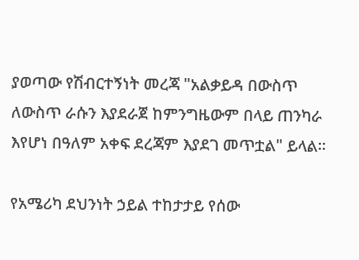ያወጣው የሽብርተኝነት መረጃ "አልቃይዳ በውስጥ ለውስጥ ራሱን እያደራጀ ከምንግዜውም በላይ ጠንካራ እየሆነ በዓለም አቀፍ ደረጃም እያደገ መጥቷል" ይላል።

የአሜሪካ ደህንነት ኃይል ተከታታይ የሰው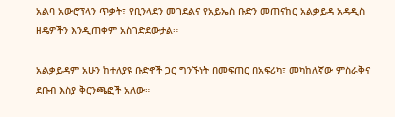አልባ አውሮፕላን ጥቃት፣ የቢንላደን መገደልና የአይኤስ ቡድን መጠናከር አልቃይዳ አዳዲስ ዘዴዎችን እንዲጠቀም አስገድደውታል።

አልቃይዳም አሁን ከተለያዩ ቡድኖች ጋር ግንኙነት በመፍጠር በአፍሪካ፣ መካከለኛው ምስራቅና ደቡብ እስያ ቅርንጫፎች አለው።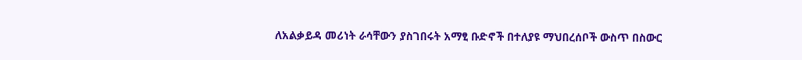ለአልቃይዳ መሪነት ራሳቸውን ያስገበሩት አማፂ ቡድኖች በተለያዩ ማህበረሰቦች ውስጥ በስውር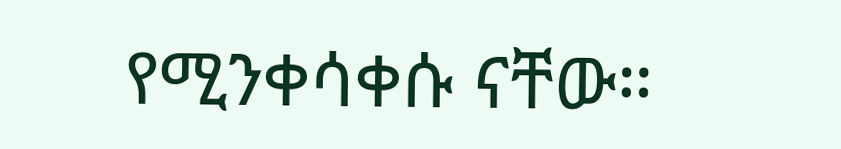የሚንቀሳቀሱ ናቸው።